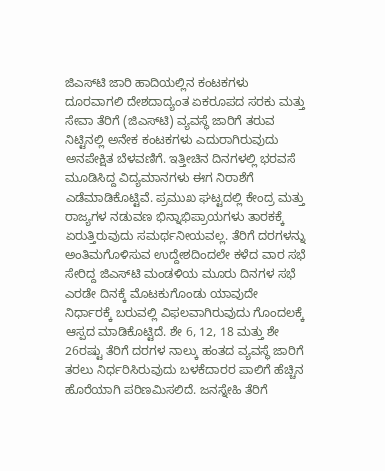ಜಿಎಸ್‌ಟಿ ಜಾರಿ ಹಾದಿಯಲ್ಲಿನ ಕಂಟಕಗಳು ದೂರವಾಗಲಿ ದೇಶದಾದ್ಯಂತ ಏಕರೂಪದ ಸರಕು ಮತ್ತು ಸೇವಾ ತೆರಿಗೆ (ಜಿಎಸ್‌ಟಿ) ವ್ಯವಸ್ಥೆ ಜಾರಿಗೆ ತರುವ ನಿಟ್ಟಿನಲ್ಲಿ ಅನೇಕ ಕಂಟಕಗಳು ಎದುರಾಗಿರುವುದು ಅನಪೇಕ್ಷಿತ ಬೆಳವಣಿಗೆ. ಇತ್ತೀಚಿನ ದಿನಗಳಲ್ಲಿ ಭರವಸೆ ಮೂಡಿಸಿದ್ದ ವಿದ್ಯಮಾನಗಳು ಈಗ ನಿರಾಶೆಗೆ ಎಡೆಮಾಡಿಕೊಟ್ಟಿವೆ. ಪ್ರಮುಖ ಘಟ್ಟದಲ್ಲಿ ಕೇಂದ್ರ ಮತ್ತು ರಾಜ್ಯಗಳ ನಡುವಣ ಭಿನ್ನಾಭಿಪ್ರಾಯಗಳು ತಾರಕಕ್ಕೆ ಏರುತ್ತಿರುವುದು ಸಮರ್ಥನೀಯವಲ್ಲ. ತೆರಿಗೆ ದರಗಳನ್ನು ಅಂತಿಮಗೊಳಿಸುವ ಉದ್ದೇಶದಿಂದಲೇ ಕಳೆದ ವಾರ ಸಭೆ ಸೇರಿದ್ದ ಜಿಎಸ್‌ಟಿ ಮಂಡಳಿಯ ಮೂರು ದಿನಗಳ ಸಭೆ ಎರಡೇ ದಿನಕ್ಕೆ ಮೊಟಕುಗೊಂಡು ಯಾವುದೇ ನಿರ್ಧಾರಕ್ಕೆ ಬರುವಲ್ಲಿ ವಿಫಲವಾಗಿರುವುದು ಗೊಂದಲಕ್ಕೆ ಆಸ್ಪದ ಮಾಡಿಕೊಟ್ಟಿದೆ. ಶೇ 6, 12, 18 ಮತ್ತು ಶೇ 26ರಷ್ಟು ತೆರಿಗೆ ದರಗಳ ನಾಲ್ಕು ಹಂತದ ವ್ಯವಸ್ಥೆ ಜಾರಿಗೆ ತರಲು ನಿರ್ಧರಿಸಿರುವುದು ಬಳಕೆದಾರರ ಪಾಲಿಗೆ ಹೆಚ್ಚಿನ ಹೊರೆಯಾಗಿ ಪರಿಣಮಿಸಲಿದೆ. ಜನಸ್ನೇಹಿ ತೆರಿಗೆ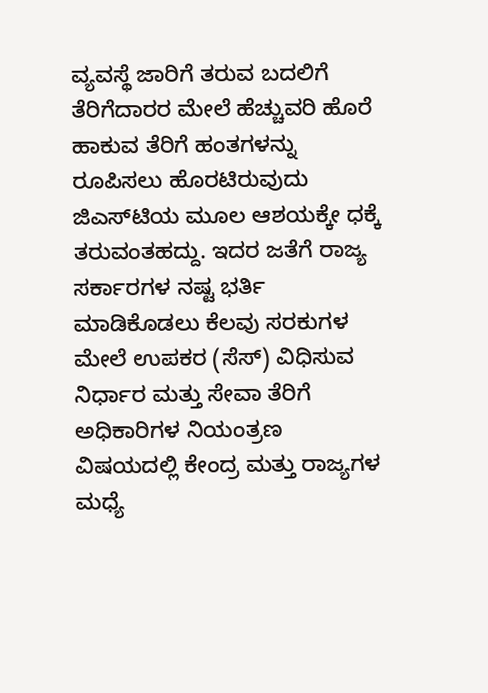ವ್ಯವಸ್ಥೆ ಜಾರಿಗೆ ತರುವ ಬದಲಿಗೆ ತೆರಿಗೆದಾರರ ಮೇಲೆ ಹೆಚ್ಚುವರಿ ಹೊರೆ ಹಾಕುವ ತೆರಿಗೆ ಹಂತಗಳನ್ನು ರೂಪಿಸಲು ಹೊರಟಿರುವುದು ಜಿಎಸ್‌ಟಿಯ ಮೂಲ ಆಶಯಕ್ಕೇ ಧಕ್ಕೆ ತರುವಂತಹದ್ದು. ಇದರ ಜತೆಗೆ ರಾಜ್ಯ ಸರ್ಕಾರಗಳ ನಷ್ಟ ಭರ್ತಿ ಮಾಡಿಕೊಡಲು ಕೆಲವು ಸರಕುಗಳ ಮೇಲೆ ಉಪಕರ (ಸೆಸ್‌) ವಿಧಿಸುವ ನಿರ್ಧಾರ ಮತ್ತು ಸೇವಾ ತೆರಿಗೆ ಅಧಿಕಾರಿಗಳ ನಿಯಂತ್ರಣ ವಿಷಯದಲ್ಲಿ ಕೇಂದ್ರ ಮತ್ತು ರಾಜ್ಯಗಳ ಮಧ್ಯೆ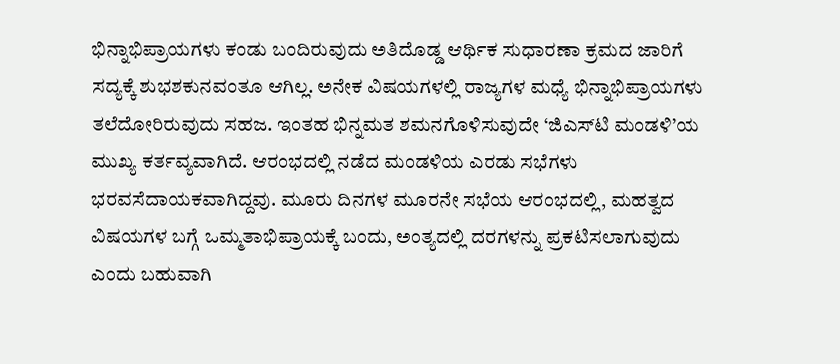ಭಿನ್ನಾಭಿಪ್ರಾಯಗಳು ಕಂಡು ಬಂದಿರುವುದು ಅತಿದೊಡ್ಡ ಆರ್ಥಿಕ ಸುಧಾರಣಾ ಕ್ರಮದ ಜಾರಿಗೆ ಸದ್ಯಕ್ಕೆ ಶುಭಶಕುನವಂತೂ ಆಗಿಲ್ಲ. ಅನೇಕ ವಿಷಯಗಳಲ್ಲಿ ರಾಜ್ಯಗಳ ಮಧ್ಯೆ ಭಿನ್ನಾಭಿಪ್ರಾಯಗಳು ತಲೆದೋರಿರುವುದು ಸಹಜ. ಇಂತಹ ಭಿನ್ನಮತ ಶಮನಗೊಳಿಸುವುದೇ ‘ಜಿಎಸ್‌ಟಿ ಮಂಡಳಿ’ಯ ಮುಖ್ಯ ಕರ್ತವ್ಯವಾಗಿದೆ. ಆರಂಭದಲ್ಲಿ ನಡೆದ ಮಂಡಳಿಯ ಎರಡು ಸಭೆಗಳು ಭರವಸೆದಾಯಕವಾಗಿದ್ದವು. ಮೂರು ದಿನಗಳ ಮೂರನೇ ಸಭೆಯ ಆರಂಭದಲ್ಲಿ, ಮಹತ್ವದ ವಿಷಯಗಳ ಬಗ್ಗೆ ಒಮ್ಮತಾಭಿಪ್ರಾಯಕ್ಕೆ ಬಂದು, ಅಂತ್ಯದಲ್ಲಿ ದರಗಳನ್ನು ಪ್ರಕಟಿಸಲಾಗುವುದು ಎಂದು ಬಹುವಾಗಿ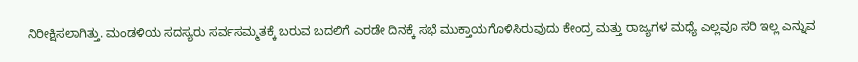ನಿರೀಕ್ಷಿಸಲಾಗಿತ್ತು. ಮಂಡಳಿಯ ಸದಸ್ಯರು ಸರ್ವಸಮ್ಮತಕ್ಕೆ ಬರುವ ಬದಲಿಗೆ ಎರಡೇ ದಿನಕ್ಕೆ ಸಭೆ ಮುಕ್ತಾಯಗೊಳಿಸಿರುವುದು ಕೇಂದ್ರ ಮತ್ತು ರಾಜ್ಯಗಳ ಮಧ್ಯೆ ಎಲ್ಲವೂ ಸರಿ ಇಲ್ಲ ಎನ್ನುವ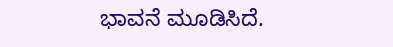ಭಾವನೆ ಮೂಡಿಸಿದೆ.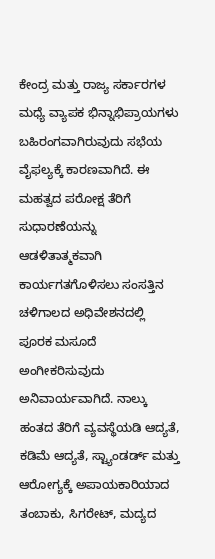ಕೇಂದ್ರ ಮತ್ತು ರಾಜ್ಯ ಸರ್ಕಾರಗಳ ಮಧ್ಯೆ ವ್ಯಾಪಕ ಭಿನ್ನಾಭಿಪ್ರಾಯಗಳು ಬಹಿರಂಗವಾಗಿರುವುದು ಸಭೆಯ ವೈಫಲ್ಯಕ್ಕೆ ಕಾರಣವಾಗಿದೆ. ಈ ಮಹತ್ವದ ಪರೋಕ್ಷ ತೆರಿಗೆ ಸುಧಾರಣೆಯನ್ನು ಆಡಳಿತಾತ್ಮಕವಾಗಿ ಕಾರ್ಯಗತಗೊಳಿಸಲು ಸಂಸತ್ತಿನ ಚಳಿಗಾಲದ ಅಧಿವೇಶನದಲ್ಲಿ ಪೂರಕ ಮಸೂದೆ ಅಂಗೀಕರಿಸುವುದು ಅನಿವಾರ್ಯವಾಗಿದೆ. ನಾಲ್ಕು ಹಂತದ ತೆರಿಗೆ ವ್ಯವಸ್ಥೆಯಡಿ ಆದ್ಯತೆ, ಕಡಿಮೆ ಆದ್ಯತೆ, ಸ್ಟ್ಯಾಂಡರ್ಡ್‌ ಮತ್ತು ಆರೋಗ್ಯಕ್ಕೆ ಅಪಾಯಕಾರಿಯಾದ ತಂಬಾಕು, ಸಿಗರೇಟ್‌, ಮದ್ಯದ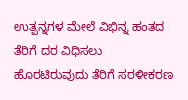ಉತ್ಪನ್ನಗಳ ಮೇಲೆ ವಿಭಿನ್ನ ಹಂತದ ತೆರಿಗೆ ದರ ವಿಧಿಸಲು ಹೊರಟಿರುವುದು ತೆರಿಗೆ ಸರಳೀಕರಣ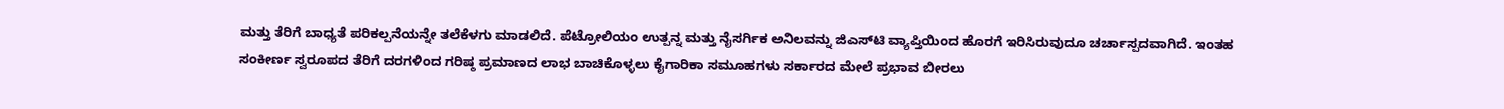ಮತ್ತು ತೆರಿಗೆ ಬಾಧ್ಯತೆ ಪರಿಕಲ್ಪನೆಯನ್ನೇ ತಲೆಕೆಳಗು ಮಾಡಲಿದೆ. ಪೆಟ್ರೋಲಿಯಂ ಉತ್ಪನ್ನ ಮತ್ತು ನೈಸರ್ಗಿಕ ಅನಿಲವನ್ನು ಜಿಎಸ್‌ಟಿ ವ್ಯಾಪ್ತಿಯಿಂದ ಹೊರಗೆ ಇರಿಸಿರುವುದೂ ಚರ್ಚಾಸ್ಪದವಾಗಿದೆ. ಇಂತಹ ಸಂಕೀರ್ಣ ಸ್ವರೂಪದ ತೆರಿಗೆ ದರಗಳಿಂದ ಗರಿಷ್ಠ ಪ್ರಮಾಣದ ಲಾಭ ಬಾಚಿಕೊಳ್ಳಲು ಕೈಗಾರಿಕಾ ಸಮೂಹಗಳು ಸರ್ಕಾರದ ಮೇಲೆ ಪ್ರಭಾವ ಬೀರಲು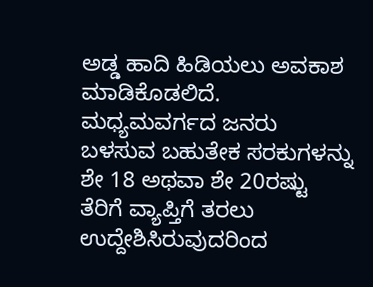ಅಡ್ಡ ಹಾದಿ ಹಿಡಿಯಲು ಅವಕಾಶ ಮಾಡಿಕೊಡಲಿದೆ. ಮಧ್ಯಮವರ್ಗದ ಜನರು ಬಳಸುವ ಬಹುತೇಕ ಸರಕುಗಳನ್ನು ಶೇ 18 ಅಥವಾ ಶೇ 20ರಷ್ಟು ತೆರಿಗೆ ವ್ಯಾಪ್ತಿಗೆ ತರಲು ಉದ್ದೇಶಿಸಿರುವುದರಿಂದ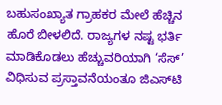ಬಹುಸಂಖ್ಯಾತ ಗ್ರಾಹಕರ ಮೇಲೆ ಹೆಚ್ಚಿನ ಹೊರೆ ಬೀಳಲಿದೆ. ರಾಜ್ಯಗಳ ನಷ್ಟ ಭರ್ತಿ ಮಾಡಿಕೊಡಲು ಹೆಚ್ಚುವರಿಯಾಗಿ ‘ಸೆಸ್‌’ ವಿಧಿಸುವ ಪ್ರಸ್ತಾವನೆಯಂತೂ ಜಿಎಸ್‌ಟಿ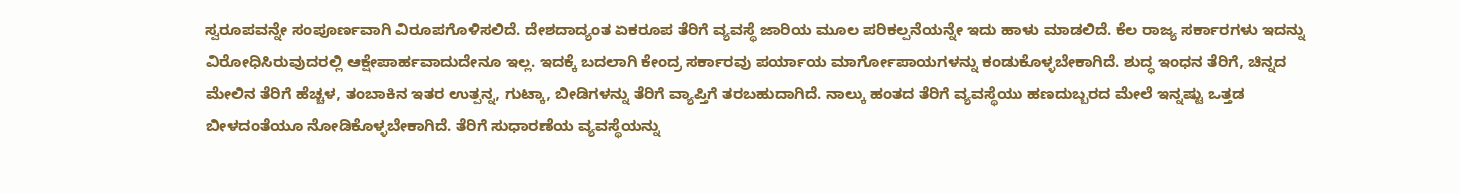ಸ್ವರೂಪವನ್ನೇ ಸಂಪೂರ್ಣವಾಗಿ ವಿರೂಪಗೊಳಿಸಲಿದೆ. ದೇಶದಾದ್ಯಂತ ಏಕರೂಪ ತೆರಿಗೆ ವ್ಯವಸ್ಥೆ ಜಾರಿಯ ಮೂಲ ಪರಿಕಲ್ಪನೆಯನ್ನೇ ಇದು ಹಾಳು ಮಾಡಲಿದೆ. ಕೆಲ ರಾಜ್ಯ ಸರ್ಕಾರಗಳು ಇದನ್ನು ವಿರೋಧಿಸಿರುವುದರಲ್ಲಿ ಆಕ್ಷೇಪಾರ್ಹವಾದುದೇನೂ ಇಲ್ಲ. ಇದಕ್ಕೆ ಬದಲಾಗಿ ಕೇಂದ್ರ ಸರ್ಕಾರವು ಪರ್ಯಾಯ ಮಾರ್ಗೋಪಾಯಗಳನ್ನು ಕಂಡುಕೊಳ್ಳಬೇಕಾಗಿದೆ. ಶುದ್ಧ ಇಂಧನ ತೆರಿಗೆ, ಚಿನ್ನದ ಮೇಲಿನ ತೆರಿಗೆ ಹೆಚ್ಚಳ, ತಂಬಾಕಿನ ಇತರ ಉತ್ಪನ್ನ, ಗುಟ್ಕಾ, ಬೀಡಿಗಳನ್ನು ತೆರಿಗೆ ವ್ಯಾಪ್ತಿಗೆ ತರಬಹುದಾಗಿದೆ. ನಾಲ್ಕು ಹಂತದ ತೆರಿಗೆ ವ್ಯವಸ್ಥೆಯು ಹಣದುಬ್ಬರದ ಮೇಲೆ ಇನ್ನಷ್ಟು ಒತ್ತಡ ಬೀಳದಂತೆಯೂ ನೋಡಿಕೊಳ್ಳಬೇಕಾಗಿದೆ. ತೆರಿಗೆ ಸುಧಾರಣೆಯ ವ್ಯವಸ್ಥೆಯನ್ನು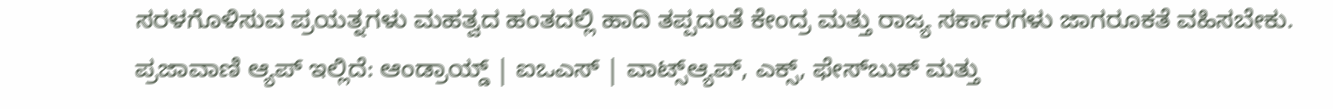ಸರಳಗೊಳಿಸುವ ಪ್ರಯತ್ನಗಳು ಮಹತ್ವದ ಹಂತದಲ್ಲಿ ಹಾದಿ ತಪ್ಪದಂತೆ ಕೇಂದ್ರ ಮತ್ತು ರಾಜ್ಯ ಸರ್ಕಾರಗಳು ಜಾಗರೂಕತೆ ವಹಿಸಬೇಕು. ಪ್ರಜಾವಾಣಿ ಆ್ಯಪ್ ಇಲ್ಲಿದೆ: ಆಂಡ್ರಾಯ್ಡ್ | ಐಒಎಸ್ | ವಾಟ್ಸ್ಆ್ಯಪ್, ಎಕ್ಸ್, ಫೇಸ್‌ಬುಕ್ ಮತ್ತು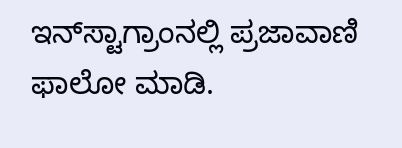ಇನ್‌ಸ್ಟಾಗ್ರಾಂನಲ್ಲಿ ಪ್ರಜಾವಾಣಿ ಫಾಲೋ ಮಾಡಿ.